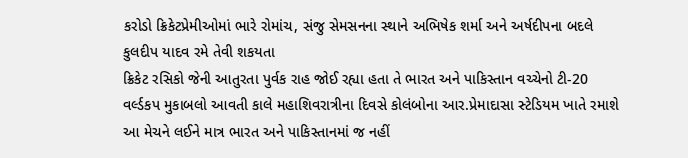કરોડો ક્રિકેટપ્રેમીઓમાં ભારે રોમાંચ, સંજુ સેમસનના સ્થાને અભિષેક શર્મા અને અર્ષદીપના બદલે કુલદીપ યાદવ રમે તેવી શકયતા
ક્રિકેટ રસિકો જેની આતુરતા પુર્વક રાહ જોઈ રહ્યા હતા તે ભારત અને પાકિસ્તાન વચ્ચેનો ટી-20 વર્લ્ડકપ મુકાબલો આવતી કાલે મહાશિવરાત્રીના દિવસે કોલંબોના આર.પ્રેમાદાસા સ્ટેડિયમ ખાતે રમાશે આ મેચને લઈને માત્ર ભારત અને પાકિસ્તાનમાં જ નહીં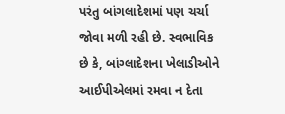પરંતુ બાંગલાદેશમાં પણ ચર્ચા જોવા મળી રહી છે. સ્વભાવિક છે કે, બાંગ્લાદેશના ખેલાડીઓને આઈપીએલમાં રમવા ન દેતા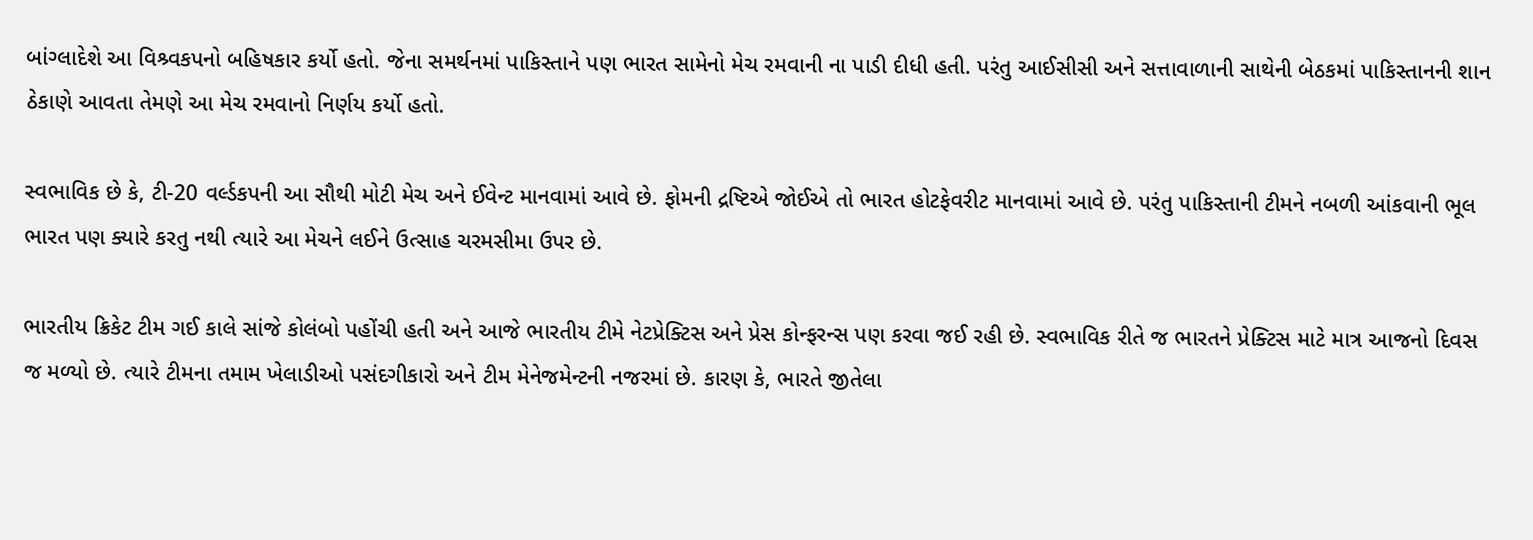બાંગ્લાદેશે આ વિશ્ર્વકપનો બહિષકાર કર્યો હતો. જેના સમર્થનમાં પાકિસ્તાને પણ ભારત સામેનો મેચ રમવાની ના પાડી દીધી હતી. પરંતુ આઈસીસી અને સત્તાવાળાની સાથેની બેઠકમાં પાકિસ્તાનની શાન ઠેકાણે આવતા તેમણે આ મેચ રમવાનો નિર્ણય કર્યો હતો.

સ્વભાવિક છે કે, ટી-20 વર્લ્ડકપની આ સૌથી મોટી મેચ અને ઈવેન્ટ માનવામાં આવે છે. ફોમની દ્રષ્ટિએ જોઈએ તો ભારત હોટફેવરીટ માનવામાં આવે છે. પરંતુ પાકિસ્તાની ટીમને નબળી આંકવાની ભૂલ ભારત પણ ક્યારે કરતુ નથી ત્યારે આ મેચને લઈને ઉત્સાહ ચરમસીમા ઉપર છે.

ભારતીય ક્રિકેટ ટીમ ગઈ કાલે સાંજે કોલંબો પહોંચી હતી અને આજે ભારતીય ટીમે નેટપ્રેક્ટિસ અને પ્રેસ કોન્ફરન્સ પણ કરવા જઈ રહી છે. સ્વભાવિક રીતે જ ભારતને પ્રેક્ટિસ માટે માત્ર આજનો દિવસ જ મળ્યો છે. ત્યારે ટીમના તમામ ખેલાડીઓ પસંદગીકારો અને ટીમ મેનેજમેન્ટની નજરમાં છે. કારણ કે, ભારતે જીતેલા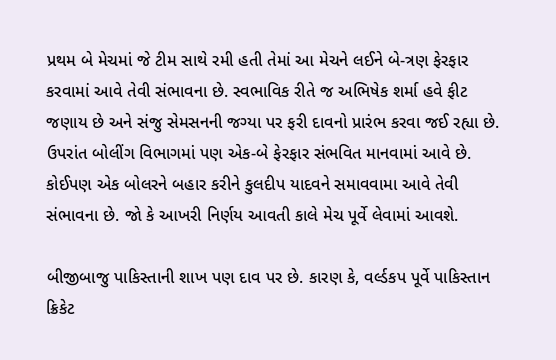પ્રથમ બે મેચમાં જે ટીમ સાથે રમી હતી તેમાં આ મેચને લઈને બે-ત્રણ ફેરફાર કરવામાં આવે તેવી સંભાવના છે. સ્વભાવિક રીતે જ અભિષેક શર્મા હવે ફીટ જણાય છે અને સંજુ સેમસનની જગ્યા પર ફરી દાવનો પ્રારંભ કરવા જઈ રહ્યા છે. ઉપરાંત બોલીંગ વિભાગમાં પણ એક-બે ફેરફાર સંભવિત માનવામાં આવે છે. કોઈપણ એક બોલરને બહાર કરીને કુલદીપ યાદવને સમાવવામા આવે તેવી સંભાવના છે. જો કે આખરી નિર્ણય આવતી કાલે મેચ પૂર્વે લેવામાં આવશે.

બીજીબાજુ પાકિસ્તાની શાખ પણ દાવ પર છે. કારણ કે, વર્લ્ડકપ પૂર્વે પાકિસ્તાન ક્રિકેટ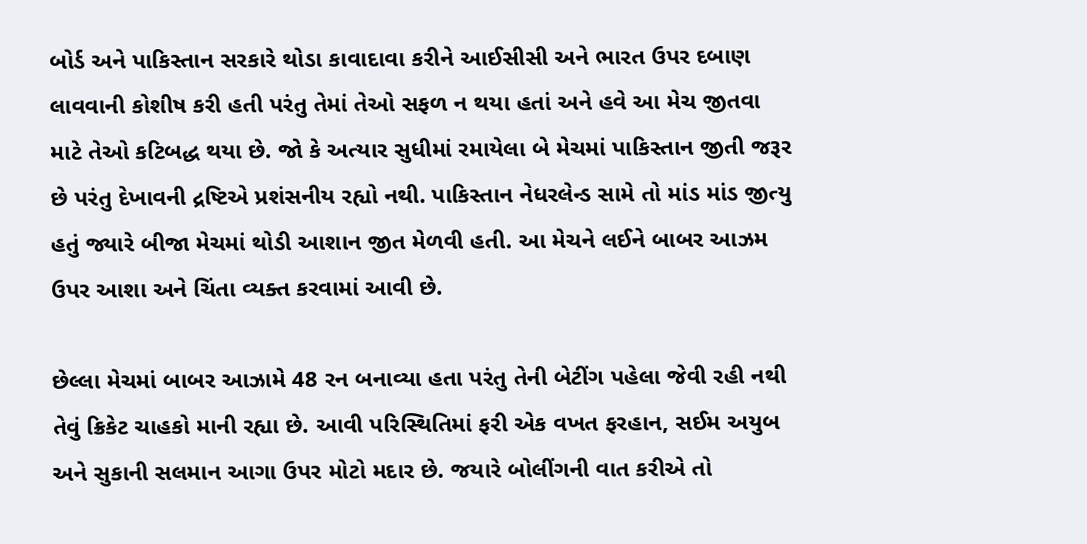બોર્ડ અને પાકિસ્તાન સરકારે થોડા કાવાદાવા કરીને આઈસીસી અને ભારત ઉપર દબાણ લાવવાની કોશીષ કરી હતી પરંતુ તેમાં તેઓ સફળ ન થયા હતાં અને હવે આ મેચ જીતવા માટે તેઓ કટિબદ્ધ થયા છે. જો કે અત્યાર સુધીમાં રમાયેલા બે મેચમાં પાકિસ્તાન જીતી જરૂર છે પરંતુ દેખાવની દ્રષ્ટિએ પ્રશંસનીય રહ્યો નથી. પાકિસ્તાન નેધરલેન્ડ સામે તો માંડ માંડ જીત્યુ હતું જ્યારે બીજા મેચમાં થોડી આશાન જીત મેળવી હતી. આ મેચને લઈને બાબર આઝમ ઉપર આશા અને ચિંતા વ્યક્ત કરવામાં આવી છે.

છેલ્લા મેચમાં બાબર આઝામે 48 રન બનાવ્યા હતા પરંતુ તેની બેટીંગ પહેલા જેવી રહી નથી તેવું ક્રિકેટ ચાહકો માની રહ્યા છે. આવી પરિસ્થિતિમાં ફરી એક વખત ફરહાન, સઈમ અયુબ અને સુકાની સલમાન આગા ઉપર મોટો મદાર છે. જયારે બોલીંગની વાત કરીએ તો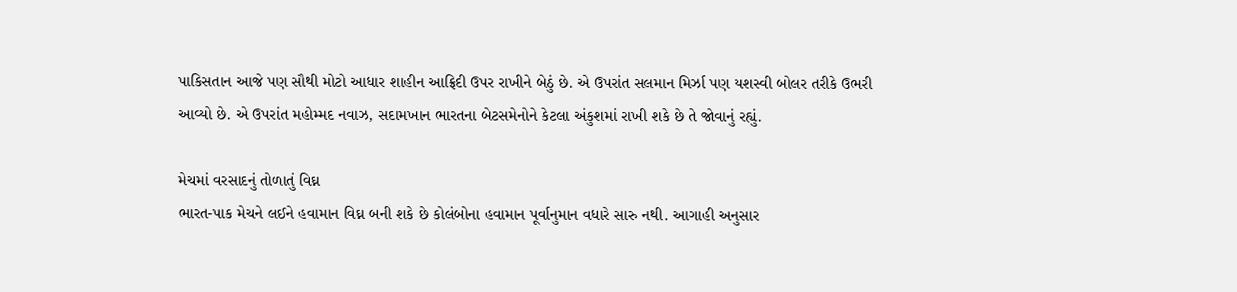પાકિસતાન આજે પણ સૌથી મોટો આધાર શાહીન આફ્રિદી ઉપર રાખીને બેઠું છે. એ ઉપરાંત સલમાન મિર્ઝા પણ યશસ્વી બોલર તરીકે ઉભરી આવ્યો છે. એ ઉપરાંત મહોમ્મદ નવાઝ, સદામખાન ભારતના બેટસમેનોને કેટલા અંકુશમાં રાખી શકે છે તે જોવાનું રહ્યું.

મેચમાં વરસાદનું તોળાતું વિઘ્ન
ભારત-પાક મેચને લઈને હવામાન વિઘ્ન બની શકે છે કોલંબોના હવામાન પૂર્વાનુમાન વધારે સારુ નથી. આગાહી અનુસાર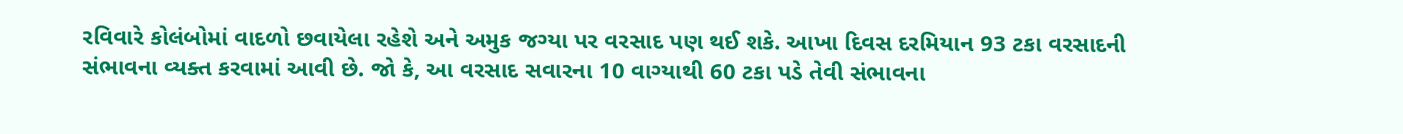રવિવારે કોલંબોમાં વાદળો છવાયેલા રહેશે અને અમુક જગ્યા પર વરસાદ પણ થઈ શકે. આખા દિવસ દરમિયાન 93 ટકા વરસાદની સંભાવના વ્યક્ત કરવામાં આવી છે. જો કે, આ વરસાદ સવારના 10 વાગ્યાથી 60 ટકા પડે તેવી સંભાવના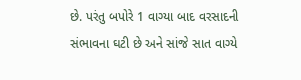છે. પરંતુ બપોરે 1 વાગ્યા બાદ વરસાદની સંભાવના ઘટી છે અને સાંજે સાત વાગ્યે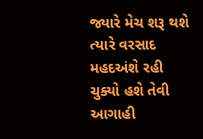જ્યારે મેચ શરૂ થશે ત્યારે વરસાદ મહદઅંશે રહી ચુક્યો હશે તેવી આગાહી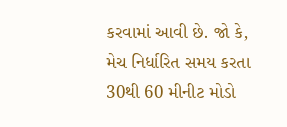કરવામાં આવી છે. જો કે, મેચ નિર્ધારિત સમય કરતા 30થી 60 મીનીટ મોડો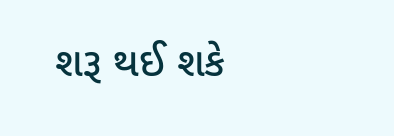શરૂ થઈ શકે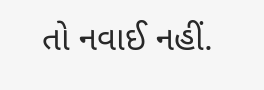તો નવાઈ નહીં.